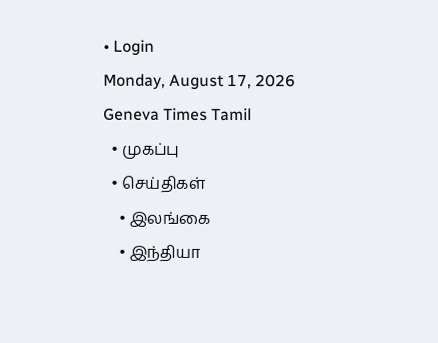• Login
Monday, August 17, 2026
Geneva Times Tamil
  • முகப்பு
  • செய்திகள்
    • இலங்கை
    • இந்தியா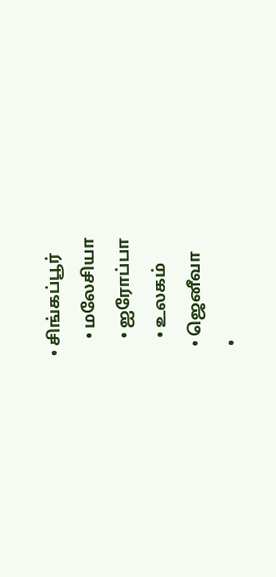• சிங்கப்பூர்
    • மலேசியா
    • ஐரோப்பா
    • உலகம்
  • ஜெனீவா
  •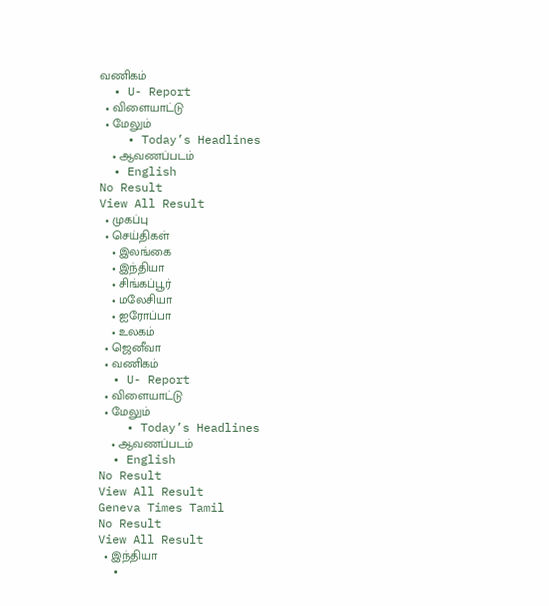வணிகம்
  • U- Report
  • விளையாட்டு
  • மேலும்
    • Today’s Headlines
    • ஆவணப்படம்
  • English
No Result
View All Result
  • முகப்பு
  • செய்திகள்
    • இலங்கை
    • இந்தியா
    • சிங்கப்பூர்
    • மலேசியா
    • ஐரோப்பா
    • உலகம்
  • ஜெனீவா
  • வணிகம்
  • U- Report
  • விளையாட்டு
  • மேலும்
    • Today’s Headlines
    • ஆவணப்படம்
  • English
No Result
View All Result
Geneva Times Tamil
No Result
View All Result
  • இந்தியா
  •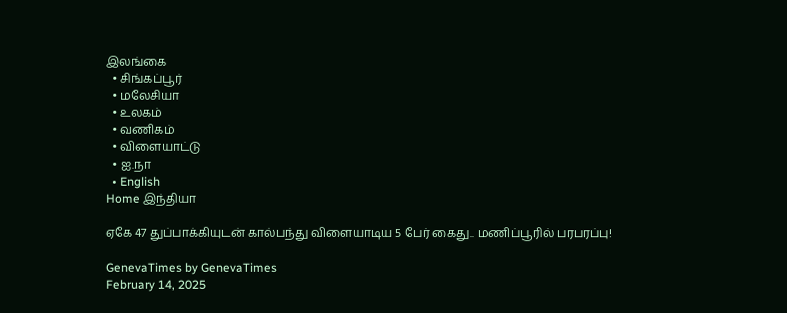இலங்கை
  • சிங்கப்பூர்
  • மலேசியா
  • உலகம்
  • வணிகம்
  • விளையாட்டு
  • ஐ.நா
  • English
Home இந்தியா

ஏகே 47 துப்பாக்கியுடன் கால்பந்து விளையாடிய 5 பேர் கைது.. மணிப்பூரில் பரபரப்பு!

GenevaTimes by GenevaTimes
February 14, 2025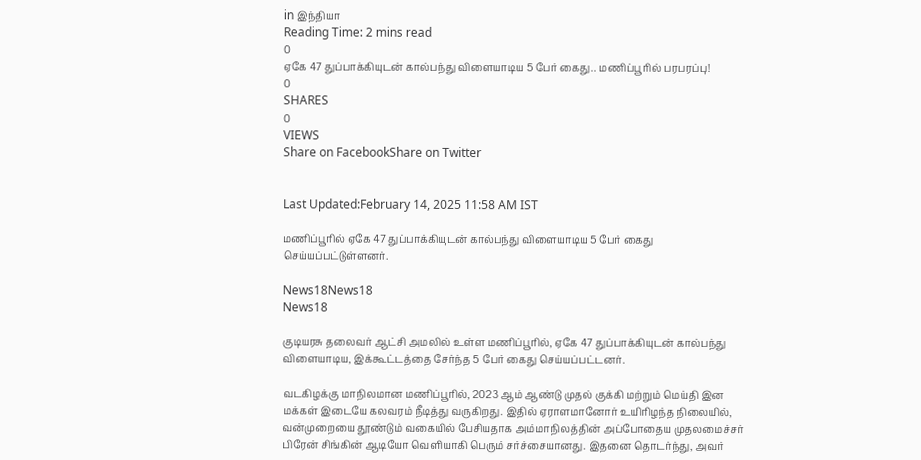in இந்தியா
Reading Time: 2 mins read
0
ஏகே 47 துப்பாக்கியுடன் கால்பந்து விளையாடிய 5 பேர் கைது.. மணிப்பூரில் பரபரப்பு!
0
SHARES
0
VIEWS
Share on FacebookShare on Twitter


Last Updated:February 14, 2025 11:58 AM IST

மணிப்பூரில் ஏகே 47 துப்பாக்கியுடன் கால்பந்து விளையாடிய 5 பேர் கைது செய்யப்பட்டுள்ளனர்.

News18News18
News18

குடியரசு தலைவர் ஆட்சி அமலில் உள்ள மணிப்பூரில், ஏகே 47 துப்பாக்கியுடன் கால்பந்து விளையாடிய, இக்கூட்டத்தை சேர்ந்த 5 பேர் கைது செய்யப்பட்டனர்.

வடகிழக்கு மாநிலமான மணிப்பூரில், 2023 ஆம் ஆண்டு முதல் குக்கி மற்றும் மெய்தி இன மக்கள் இடையே கலவரம் நீடித்து வருகிறது. இதில் ஏராளமானோர் உயிரிழந்த நிலையில், வன்முறையை தூண்டும் வகையில் பேசியதாக அம்மாநிலத்தின் அப்போதைய முதலமைச்சர் பிரேன் சிங்கின் ஆடியோ வெளியாகி பெரும் சர்ச்சையானது. இதனை தொடர்ந்து, அவர்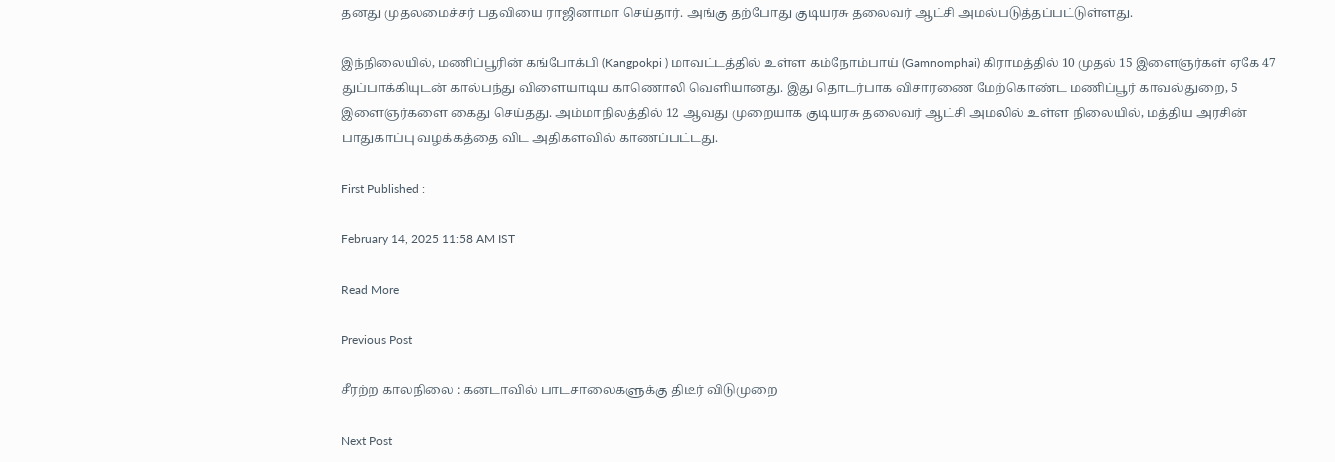தனது முதலமைச்சர் பதவியை ராஜினாமா செய்தார். அங்கு தற்போது குடியரசு தலைவர் ஆட்சி அமல்படுத்தப்பட்டுள்ளது.

இந்நிலையில், மணிப்பூரின் கங்போக்பி (Kangpokpi ) மாவட்டத்தில் உள்ள கம்நோம்பாய் (Gamnomphai) கிராமத்தில் 10 முதல் 15 இளைஞர்கள் ஏகே 47 துப்பாக்கியுடன் கால்பந்து விளையாடிய காணொலி வெளியானது. இது தொடர்பாக விசாரணை மேற்கொண்ட மணிப்பூர் காவல்துறை, 5 இளைஞர்களை கைது செய்தது. அம்மாநிலத்தில் 12 ஆவது முறையாக குடியரசு தலைவர் ஆட்சி அமலில் உள்ள நிலையில், மத்திய அரசின் பாதுகாப்பு வழக்கத்தை விட அதிகளவில் காணப்பட்டது.

First Published :

February 14, 2025 11:58 AM IST

Read More

Previous Post

சீரற்ற காலநிலை : கனடாவில் பாடசாலைகளுக்கு திடீர் விடுமுறை

Next Post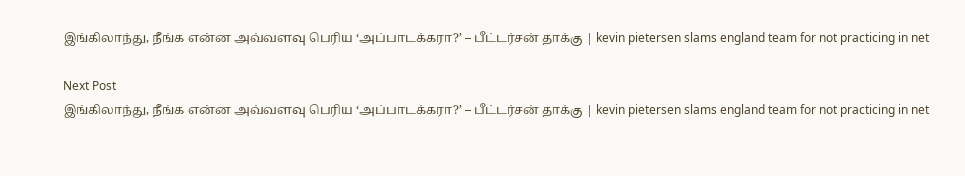இங்கிலாந்து, நீங்க என்ன அவ்வளவு பெரிய ‘அப்பாடக்கரா?’ – பீட்டர்சன் தாக்கு | kevin pietersen slams england team for not practicing in net

Next Post
இங்கிலாந்து, நீங்க என்ன அவ்வளவு பெரிய ‘அப்பாடக்கரா?’ – பீட்டர்சன் தாக்கு | kevin pietersen slams england team for not practicing in net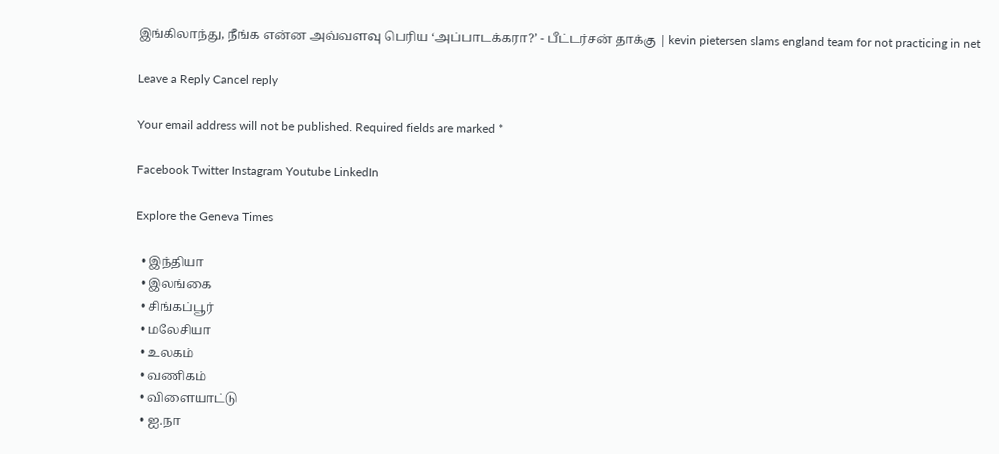இங்கிலாந்து, நீங்க என்ன அவ்வளவு பெரிய ‘அப்பாடக்கரா?’ - பீட்டர்சன் தாக்கு | kevin pietersen slams england team for not practicing in net

Leave a Reply Cancel reply

Your email address will not be published. Required fields are marked *

Facebook Twitter Instagram Youtube LinkedIn

Explore the Geneva Times

  • இந்தியா
  • இலங்கை
  • சிங்கப்பூர்
  • மலேசியா
  • உலகம்
  • வணிகம்
  • விளையாட்டு
  • ஐ.நா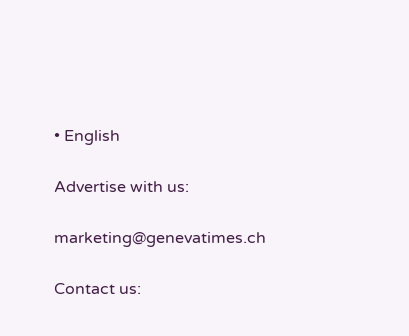• English

Advertise with us:

marketing@genevatimes.ch

Contact us: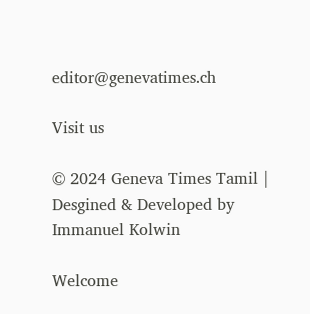editor@genevatimes.ch

Visit us

© 2024 Geneva Times Tamil | Desgined & Developed by Immanuel Kolwin

Welcome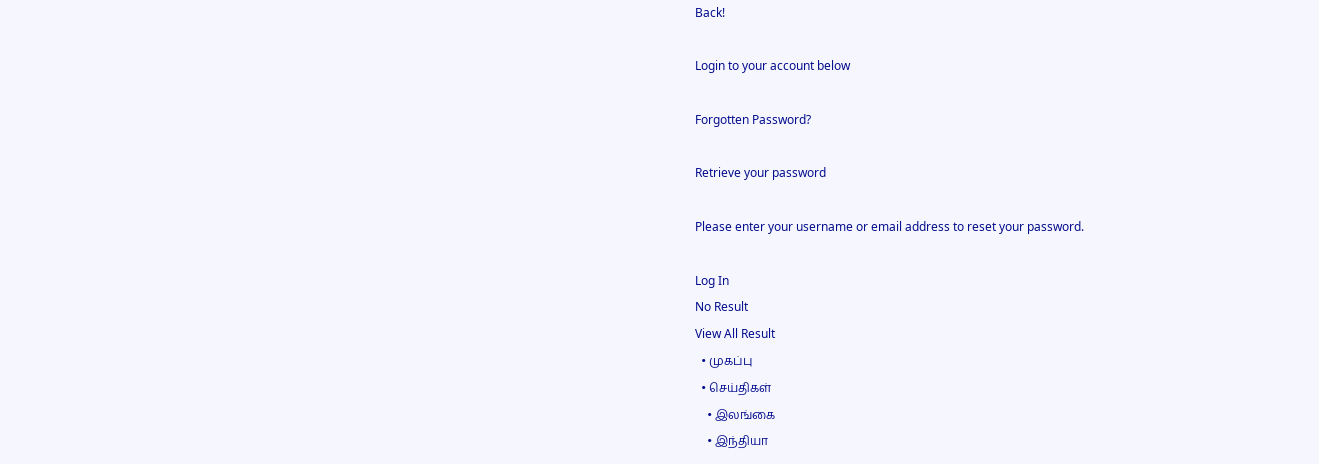Back!

Login to your account below

Forgotten Password?

Retrieve your password

Please enter your username or email address to reset your password.

Log In
No Result
View All Result
  • முகப்பு
  • செய்திகள்
    • இலங்கை
    • இந்தியா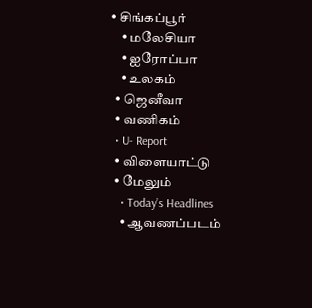• சிங்கப்பூர்
    • மலேசியா
    • ஐரோப்பா
    • உலகம்
  • ஜெனீவா
  • வணிகம்
  • U- Report
  • விளையாட்டு
  • மேலும்
    • Today’s Headlines
    • ஆவணப்படம்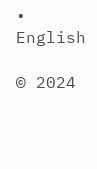• English

© 2024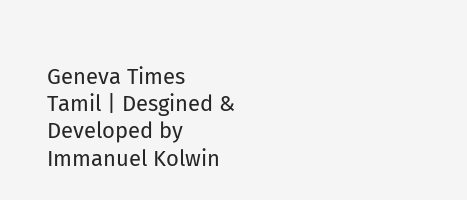Geneva Times Tamil | Desgined & Developed by Immanuel Kolwin